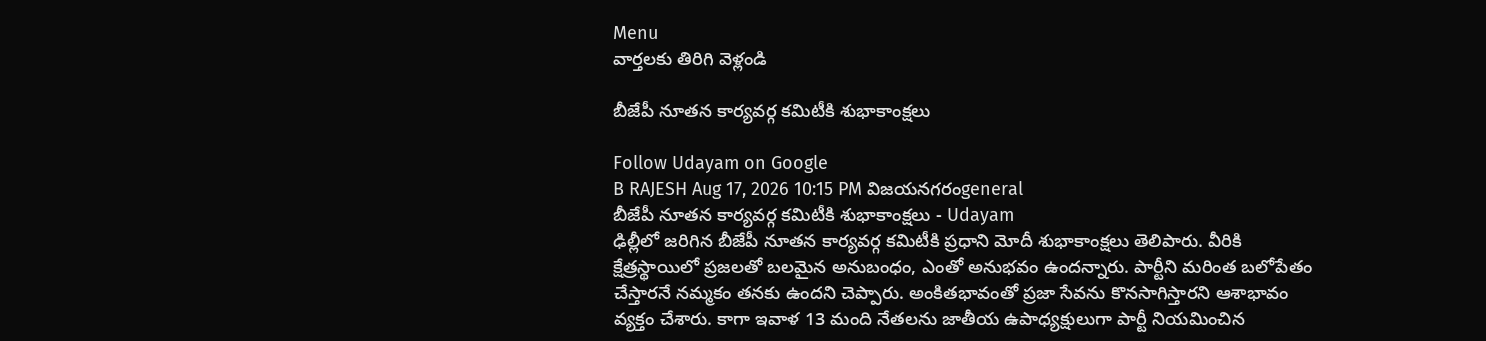Menu
వార్తలకు తిరిగి వెళ్లండి

బీజేపీ నూతన కార్యవర్గ కమిటీకి శుభాకాంక్షలు

Follow Udayam on Google
B RAJESH Aug 17, 2026 10:15 PM విజయనగరంgeneral
బీజేపీ నూతన కార్యవర్గ కమిటీకి శుభాకాంక్షలు - Udayam
ఢిల్లీలో జరిగిన బీజేపీ నూతన కార్యవర్గ కమిటీకి ప్రధాని మోదీ శుభాకాంక్షలు తెలిపారు. వీరికి క్షేత్రస్థాయిలో ప్రజలతో బలమైన అనుబంధం, ఎంతో అనుభవం ఉందన్నారు. పార్టీని మరింత బలోపేతం చేస్తారనే నమ్మకం తనకు ఉందని చెప్పారు. అంకితభావంతో ప్రజా సేవను కొనసాగిస్తారని ఆశాభావం వ్యక్తం చేశారు. కాగా ఇవాళ 13 మంది నేతలను జాతీయ ఉపాధ్యక్షులుగా పార్టీ నియమించిన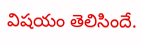విషయం తెలిసిందే.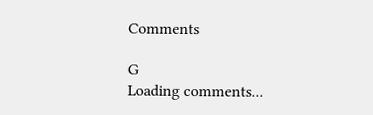Comments

G
Loading comments...